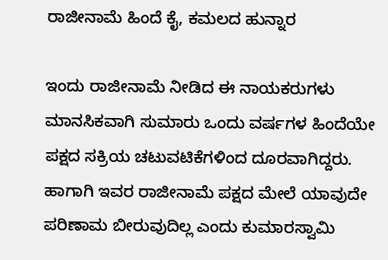ರಾಜೀನಾಮೆ ಹಿಂದೆ ಕೈ, ಕಮಲದ ಹುನ್ನಾರ

ಇಂದು ರಾಜೀನಾಮೆ ನೀಡಿದ ಈ ನಾಯಕರುಗಳು ಮಾನಸಿಕವಾಗಿ ಸುಮಾರು ಒಂದು ವರ್ಷಗಳ ಹಿಂದೆಯೇ ಪಕ್ಷದ ಸಕ್ರಿಯ ಚಟುವಟಿಕೆಗಳಿಂದ ದೂರವಾಗಿದ್ದರು. ಹಾಗಾಗಿ ಇವರ ರಾಜೀನಾಮೆ ಪಕ್ಷದ ಮೇಲೆ ಯಾವುದೇ ಪರಿಣಾಮ ಬೀರುವುದಿಲ್ಲ ಎಂದು ಕುಮಾರಸ್ವಾಮಿ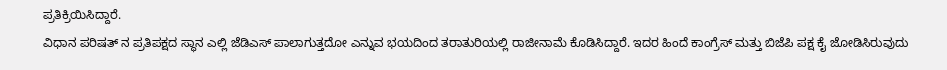ಪ್ರತಿಕ್ರಿಯಿಸಿದ್ದಾರೆ.
ವಿಧಾನ ಪರಿಷತ್ ನ ಪ್ರತಿಪಕ್ಷದ ಸ್ಥಾನ ಎಲ್ಲಿ ಜೆಡಿಎಸ್ ಪಾಲಾಗುತ್ತದೋ ಎನ್ನುವ ಭಯದಿಂದ ತರಾತುರಿಯಲ್ಲಿ ರಾಜೀನಾಮೆ ಕೊಡಿಸಿದ್ದಾರೆ. ಇದರ ಹಿಂದೆ ಕಾಂಗ್ರೆಸ್ ಮತ್ತು ಬಿಜೆಪಿ ಪಕ್ಷ ಕೈ ಜೋಡಿಸಿರುವುದು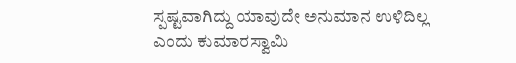ಸ್ಪಷ್ಟವಾಗಿದ್ದು ಯಾವುದೇ ಅನುಮಾನ ಉಳಿದಿಲ್ಲ ಎಂದು ಕುಮಾರಸ್ವಾಮಿ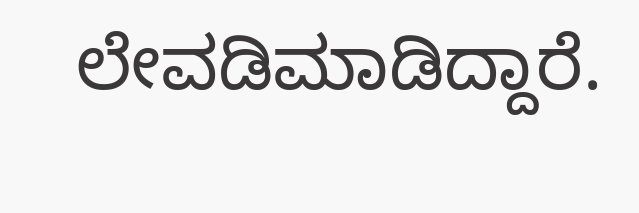ಲೇವಡಿಮಾಡಿದ್ದಾರೆ.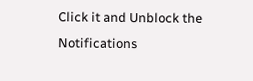Click it and Unblock the Notifications